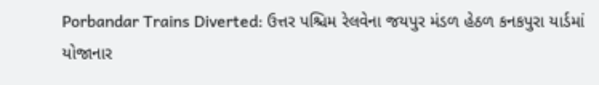Porbandar Trains Diverted: ઉત્તર પશ્ચિમ રેલવેના જયપુર મંડળ હેઠળ કનકપુરા યાર્ડમાં યોજાનાર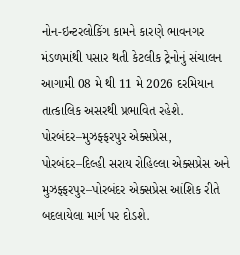નોન-ઇન્ટરલોકિંગ કામને કારણે ભાવનગર મંડળમાંથી પસાર થતી કેટલીક ટ્રેનોનું સંચાલન આગામી 08 મે થી 11 મે 2026 દરમિયાન તાત્કાલિક અસરથી પ્રભાવિત રહેશે. પોરબંદર–મુઝફ્ફરપુર એક્સપ્રેસ, પોરબંદર–દિલ્હી સરાય રોહિલ્લા એક્સપ્રેસ અને મુઝફ્ફરપુર–પોરબંદર એક્સપ્રેસ આંશિક રીતે બદલાયેલા માર્ગ પર દોડશે.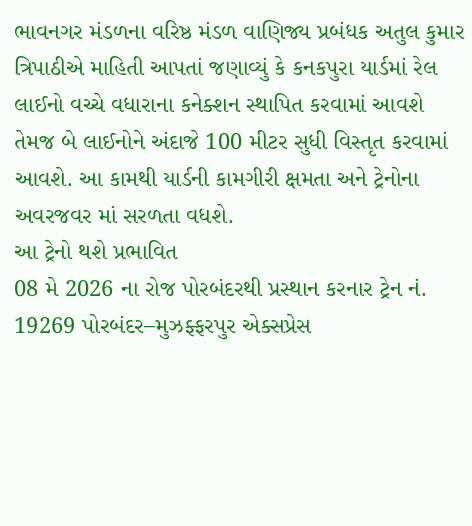ભાવનગર મંડળના વરિષ્ઠ મંડળ વાણિજ્ય પ્રબંધક અતુલ કુમાર ત્રિપાઠીએ માહિતી આપતાં જણાવ્યું કે કનકપુરા યાર્ડમાં રેલ લાઈનો વચ્ચે વધારાના કનેક્શન સ્થાપિત કરવામાં આવશે તેમજ બે લાઈનોને અંદાજે 100 મીટર સુધી વિસ્તૃત કરવામાં આવશે. આ કામથી યાર્ડની કામગીરી ક્ષમતા અને ટ્રેનોના અવરજવર માં સરળતા વધશે.
આ ટ્રેનો થશે પ્રભાવિત
08 મે 2026 ના રોજ પોરબંદરથી પ્રસ્થાન કરનાર ટ્રેન નં. 19269 પોરબંદર–મુઝફ્ફરપુર એક્સપ્રેસ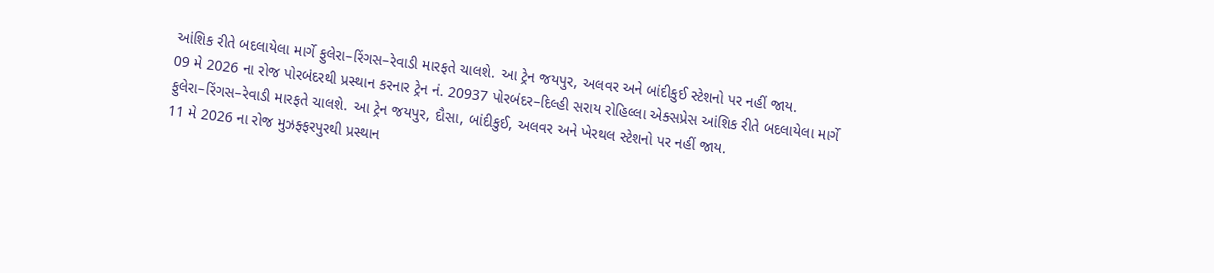આંશિક રીતે બદલાયેલા માર્ગે ફુલેરા–રિંગસ–રેવાડી મારફતે ચાલશે. આ ટ્રેન જયપુર, અલવર અને બાંદીકુઈ સ્ટેશનો પર નહીં જાય.
09 મે 2026 ના રોજ પોરબંદરથી પ્રસ્થાન કરનાર ટ્રેન નં. 20937 પોરબંદર–દિલ્હી સરાય રોહિલ્લા એક્સપ્રેસ આંશિક રીતે બદલાયેલા માર્ગે ફુલેરા–રિંગસ–રેવાડી મારફતે ચાલશે. આ ટ્રેન જયપુર, દૌસા, બાંદીકુઈ, અલવર અને ખેરથલ સ્ટેશનો પર નહીં જાય.
11 મે 2026 ના રોજ મુઝફ્ફરપુરથી પ્રસ્થાન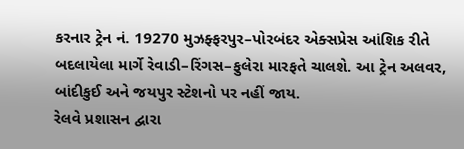કરનાર ટ્રેન નં. 19270 મુઝફ્ફરપુર–પોરબંદર એક્સપ્રેસ આંશિક રીતે બદલાયેલા માર્ગે રેવાડી–રિંગસ–ફુલેરા મારફતે ચાલશે. આ ટ્રેન અલવર, બાંદીકુઈ અને જયપુર સ્ટેશનો પર નહીં જાય.
રેલવે પ્રશાસન દ્વારા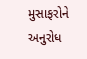મુસાફરોને અનુરોધ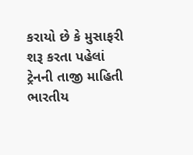કરાયો છે કે મુસાફરી શરૂ કરતા પહેલાં ટ્રેનની તાજી માહિતી ભારતીય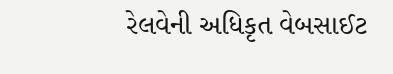રેલવેની અધિકૃત વેબસાઈટ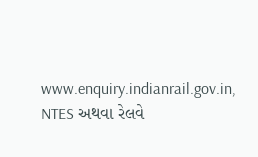www.enquiry.indianrail.gov.in, NTES અથવા રેલવે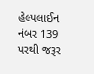હેલ્પલાઈન નંબર 139 પરથી જરૂર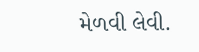મેળવી લેવી.